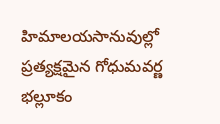హిమాలయసానువుల్లో ప్రత్యక్షమైన గోధుమవర్ణ భల్లూకం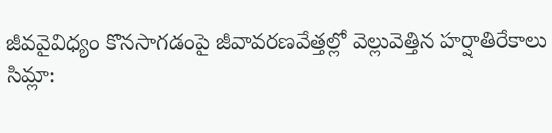జీవవైవిధ్యం కొనసాగడంపై జీవావరణవేత్తల్లో వెల్లువెత్తిన హర్షాతిరేకాలు
సిమ్లా: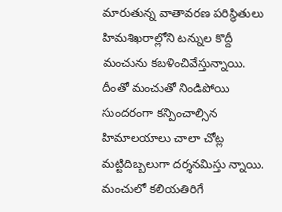మారుతున్న వాతావరణ పరిస్థితులు హిమశిఖరాల్లోని టన్నుల కొద్దీ మంచును కబళించివేస్తున్నాయి. దీంతో మంచుతో నిండిపోయి సుందరంగా కన్పించాల్సిన హిమాలయాలు చాలా చోట్ల మట్టిదిబ్బలుగా దర్శనమిస్తు న్నాయి. మంచులో కలియతిరిగే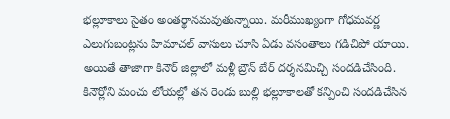భల్లూకాలు సైతం అంతర్థానమవుతున్నాయి. మరీముఖ్యంగా గోధమవర్ణ ఎలుగుబంట్లను హిమాచల్ వాసులు చూసి ఏడు వసంతాలు గడిచిపో యాయి. అయితే తాజాగా కినౌర్ జిల్లాలో మళ్లీ బ్రౌన్ బేర్ దర్శనమిచ్చి సందడిచేసింది.
కినౌర్లోని మంచు లోయల్లో తన రెండు బుల్లి భల్లూకాలతో కన్పించి సందడిచేసిన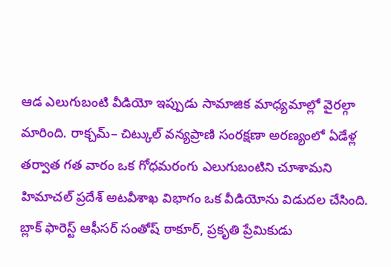ఆడ ఎలుగుబంటి వీడియో ఇప్పుడు సామాజిక మాధ్యమాల్లో వైరల్గా మారింది. రాక్చమ్– చిట్కుల్ వన్యప్రాణి సంరక్షణా అరణ్యంలో ఏడేళ్ల తర్వాత గత వారం ఒక గోధమరంగు ఎలుగుబంటిని చూశామని హిమాచల్ ప్రదేశ్ అటవీశాఖ విభాగం ఒక వీడియోను విడుదల చేసింది. బ్లాక్ ఫారెస్ట్ ఆఫీసర్ సంతోష్ ఠాకూర్, ప్రకృతి ప్రేమికుడు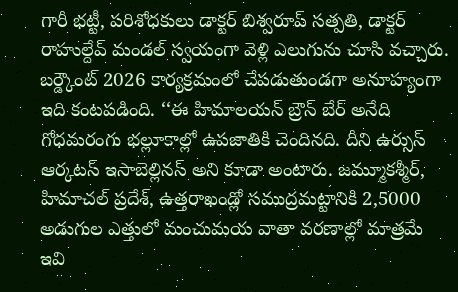గారీ భట్టీ, పరిశోధకులు డాక్టర్ బిశ్వరూప్ సత్పతి, డాక్టర్ రాహుల్దేవ్ మండల్ స్వయంగా వెళ్లి ఎలుగును చూసి వచ్చారు.
బర్డ్కౌంట్ 2026 కార్యక్రమంలో చేపడుతుండగా అనూహ్యంగా ఇది కంటపడింది. ‘‘ఈ హిమాలయన్ బ్రౌన్ బేర్ అనేది గోధమరంగు భల్లూకాల్లో ఉపజాతికి చెందినది. దీని ఉర్సుస్ ఆర్కటస్ ఇసాబెల్లినస్ అని కూడా అంటారు. జమ్మూకశ్మీర్, హిమాచల్ ప్రదేశ్, ఉత్తరాఖండ్లో సముద్రమట్టానికి 2,5000 అడుగుల ఎత్తులో మంచుమయ వాతా వరణాల్లో మాత్రమే ఇవి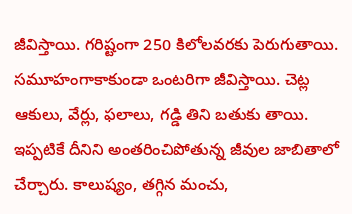జీవిస్తాయి. గరిష్టంగా 250 కిలోలవరకు పెరుగుతాయి.
సమూహంగాకాకుండా ఒంటరిగా జీవిస్తాయి. చెట్ల ఆకులు, వేర్లు, ఫలాలు, గడ్డి తిని బతుకు తాయి. ఇప్పటికే దీనిని అంతరించిపోతున్న జీవుల జాబితాలో చేర్చారు. కాలుష్యం, తగ్గిన మంచు,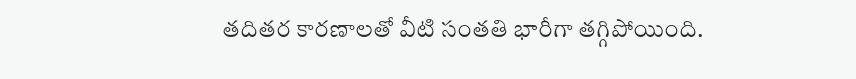తదితర కారణాలతో వీటి సంతతి భారీగా తగ్గిపోయింది.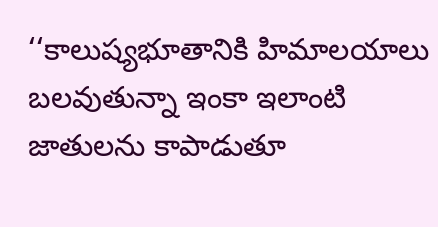‘‘కాలుష్యభూతానికి హిమాలయాలు బలవుతున్నా ఇంకా ఇలాంటి జాతులను కాపాడుతూ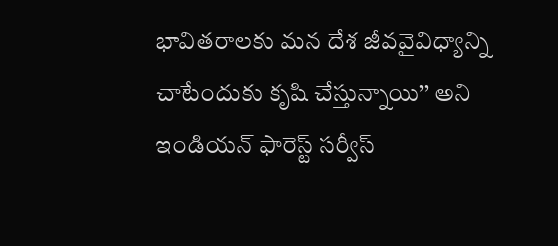భావితరాలకు మన దేశ జీవవైవిధ్యాన్ని చాటేందుకు కృషి చేస్తున్నాయి’’ అని ఇండియన్ ఫారెస్ట్ సర్వీస్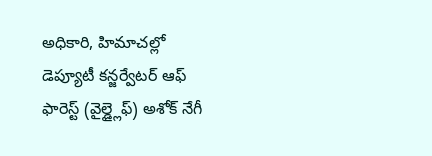అధికారి, హిమాచల్లో డెప్యూటీ కన్జర్వేటర్ ఆఫ్ ఫారెస్ట్ (వైల్డ్లైఫ్) అశోక్ నేగీ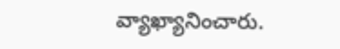వ్యాఖ్యానించారు.